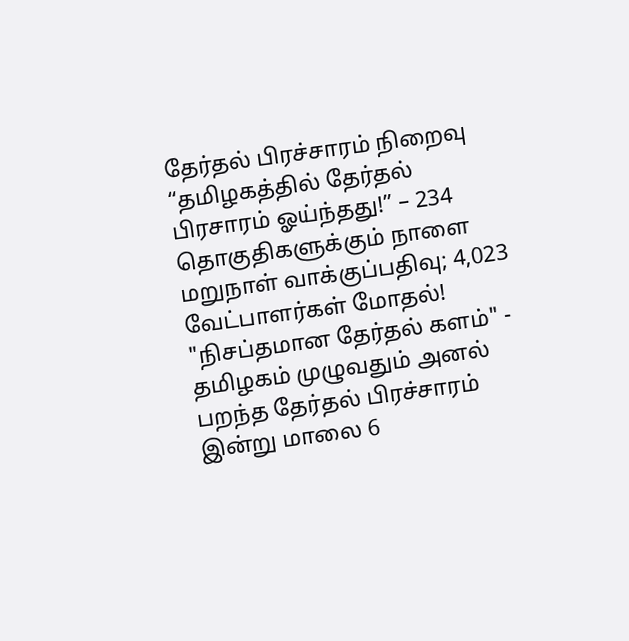தேர்தல் பிரச்சாரம் நிறைவு
“தமிழகத்தில் தேர்தல் பிரசாரம் ஓய்ந்தது!” – 234 தொகுதிகளுக்கும் நாளை மறுநாள் வாக்குப்பதிவு; 4,023 வேட்பாளர்கள் மோதல்!
"நிசப்தமான தேர்தல் களம்" - தமிழகம் முழுவதும் அனல் பறந்த தேர்தல் பிரச்சாரம் இன்று மாலை 6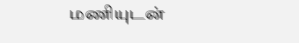மணியுடன்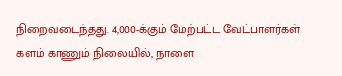நிறைவடைந்தது. 4,000-க்கும் மேற்பட்ட வேட்பாளர்கள் களம் காணும் நிலையில், நாளை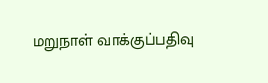மறுநாள் வாக்குப்பதிவு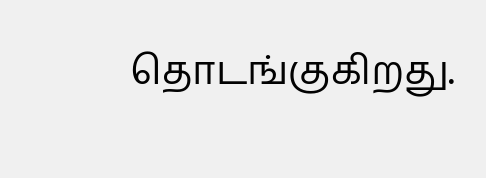தொடங்குகிறது.